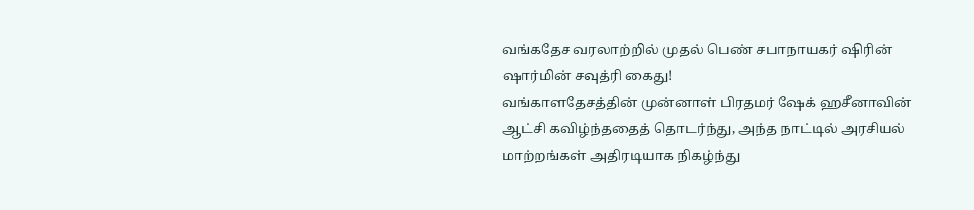வங்கதேச வரலாற்றில் முதல் பெண் சபாநாயகர் ஷிரின் ஷார்மின் சவுத்ரி கைது!
வங்காளதேசத்தின் முன்னாள் பிரதமர் ஷேக் ஹசீனாவின் ஆட்சி கவிழ்ந்ததைத் தொடர்ந்து, அந்த நாட்டில் அரசியல் மாற்றங்கள் அதிரடியாக நிகழ்ந்து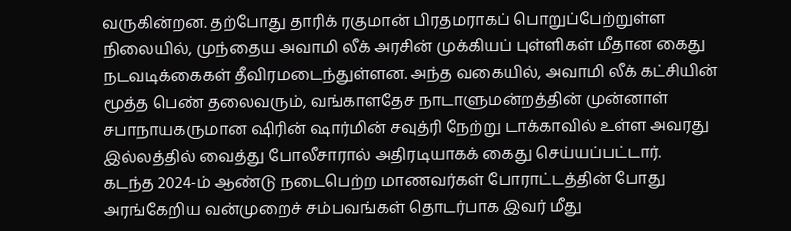வருகின்றன. தற்போது தாரிக் ரகுமான் பிரதமராகப் பொறுப்பேற்றுள்ள நிலையில், முந்தைய அவாமி லீக் அரசின் முக்கியப் புள்ளிகள் மீதான கைது நடவடிக்கைகள் தீவிரமடைந்துள்ளன. அந்த வகையில், அவாமி லீக் கட்சியின் மூத்த பெண் தலைவரும், வங்காளதேச நாடாளுமன்றத்தின் முன்னாள் சபாநாயகருமான ஷிரின் ஷார்மின் சவுத்ரி நேற்று டாக்காவில் உள்ள அவரது இல்லத்தில் வைத்து போலீசாரால் அதிரடியாகக் கைது செய்யப்பட்டார்.
கடந்த 2024-ம் ஆண்டு நடைபெற்ற மாணவர்கள் போராட்டத்தின் போது அரங்கேறிய வன்முறைச் சம்பவங்கள் தொடர்பாக இவர் மீது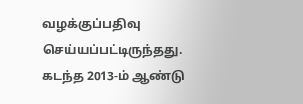வழக்குப்பதிவு செய்யப்பட்டிருந்தது. கடந்த 2013-ம் ஆண்டு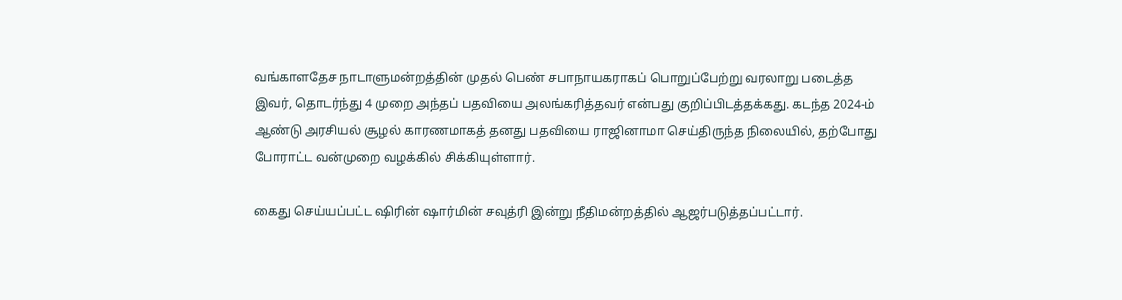வங்காளதேச நாடாளுமன்றத்தின் முதல் பெண் சபாநாயகராகப் பொறுப்பேற்று வரலாறு படைத்த இவர், தொடர்ந்து 4 முறை அந்தப் பதவியை அலங்கரித்தவர் என்பது குறிப்பிடத்தக்கது. கடந்த 2024-ம் ஆண்டு அரசியல் சூழல் காரணமாகத் தனது பதவியை ராஜினாமா செய்திருந்த நிலையில், தற்போது போராட்ட வன்முறை வழக்கில் சிக்கியுள்ளார்.

கைது செய்யப்பட்ட ஷிரின் ஷார்மின் சவுத்ரி இன்று நீதிமன்றத்தில் ஆஜர்படுத்தப்பட்டார்.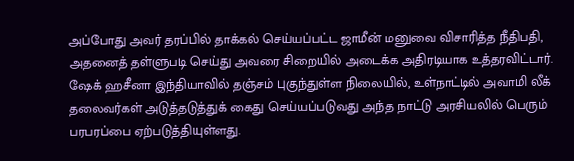அப்போது அவர் தரப்பில் தாக்கல் செய்யப்பட்ட ஜாமீன் மனுவை விசாரித்த நீதிபதி, அதனைத் தள்ளுபடி செய்து அவரை சிறையில் அடைக்க அதிரடியாக உத்தரவிட்டார். ஷேக் ஹசீனா இந்தியாவில் தஞ்சம் புகுந்துள்ள நிலையில், உள்நாட்டில் அவாமி லீக் தலைவர்கள் அடுத்தடுத்துக் கைது செய்யப்படுவது அந்த நாட்டு அரசியலில் பெரும் பரபரப்பை ஏற்படுத்தியுள்ளது.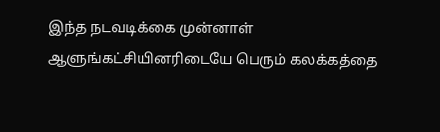இந்த நடவடிக்கை முன்னாள் ஆளுங்கட்சியினரிடையே பெரும் கலக்கத்தை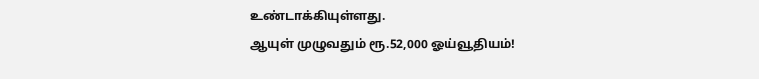உண்டாக்கியுள்ளது.
ஆயுள் முழுவதும் ரூ.52,000 ஓய்வூதியம்!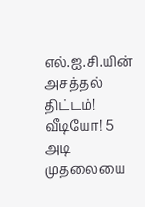எல்.ஐ.சி.யின் அசத்தல் திட்டம்!
வீடியோ! 5 அடி முதலையை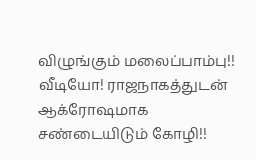விழுங்கும் மலைப்பாம்பு!!
வீடியோ! ராஜநாகத்துடன் ஆக்ரோஷமாக சண்டையிடும் கோழி!!